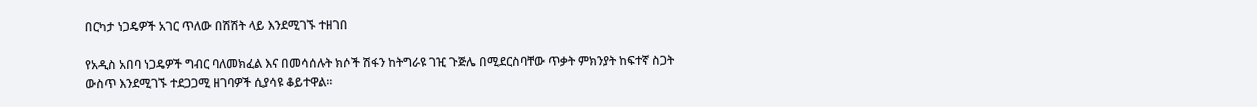በርካታ ነጋዴዎች አገር ጥለው በሽሽት ላይ እንደሚገኙ ተዘገበ

የአዲስ አበባ ነጋዴዎች ግብር ባለመክፈል እና በመሳሰሉት ክሶች ሽፋን ከትግራዩ ገዢ ጉጅሌ በሚደርስባቸው ጥቃት ምክንያት ከፍተኛ ስጋት ውስጥ እንደሚገኙ ተደጋጋሚ ዘገባዎች ሲያሳዩ ቆይተዋል።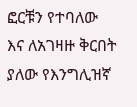ፎርቹን የተባለው እና ለአገዛዙ ቅርበት ያለው የእንግሊዝኛ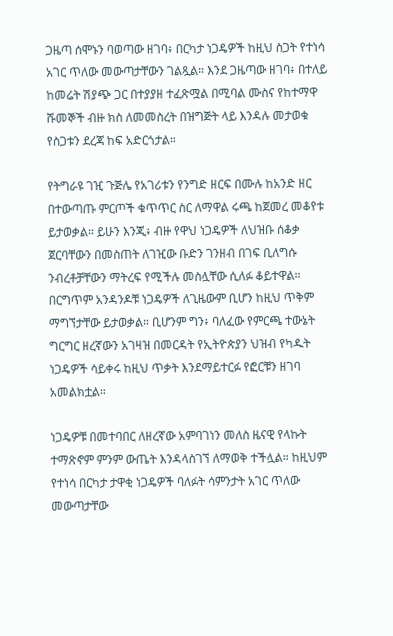ጋዜጣ ሰሞኑን ባወጣው ዘገባ፥ በርካታ ነጋዴዎች ከዚህ ስጋት የተነሳ አገር ጥለው መውጣታቸውን ገልጿል። እንደ ጋዜጣው ዘገባ፥ በተለይ ከመሬት ሽያጭ ጋር በተያያዘ ተፈጽሟል በሚባል ሙስና የከተማዋ ሹመኞች ብዙ ክስ ለመመስረት በዝግጅት ላይ እንዳሉ መታወቁ የስጋቱን ደረጃ ከፍ አድርጎታል።

የትግራዩ ገዢ ጉጅሌ የአገሪቱን የንግድ ዘርፍ በሙሉ ከአንድ ዘር በተውጣጡ ምርጦች ቁጥጥር ስር ለማዋል ሩጫ ከጀመረ መቆየቱ ይታወቃል። ይሁን እንጂ፥ ብዙ የዋህ ነጋዴዎች ለህዝቡ ሰቆቃ ጀርባቸውን በመስጠት ለገዢው ቡድን ገንዘብ በገፍ ቢለግሱ ንብረቶቻቸውን ማትረፍ የሚችሉ መስሏቸው ሲለፉ ቆይተዋል። በርግጥም አንዳንዶቹ ነጋዴዎች ለጊዜውም ቢሆን ከዚህ ጥቅም ማግኘታቸው ይታወቃል። ቢሆንም ግን፥ ባለፈው የምርጫ ተውኔት ግርግር ዘረኛውን አገዛዝ በመርዳት የኢትዮጵያን ህዝብ የካዱት ነጋዴዎች ሳይቀሩ ከዚህ ጥቃት እንደማይተርፉ የፎርቹን ዘገባ አመልክቷል።

ነጋዴዎቹ በመተባበር ለዘረኛው አምባገነን መለስ ዜናዊ የላኩት ተማጽኖም ምንም ውጤት እንዳላስገኘ ለማወቅ ተችሏል። ከዚህም የተነሳ በርካታ ታዋቂ ነጋዴዎች ባለፉት ሳምንታት አገር ጥለው መውጣታቸው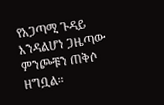የአጋጣሚ ጉዳይ እንዳልሆነ ጋዜጣው ምንጮቹን ጠቅሶ ዘግቧል።